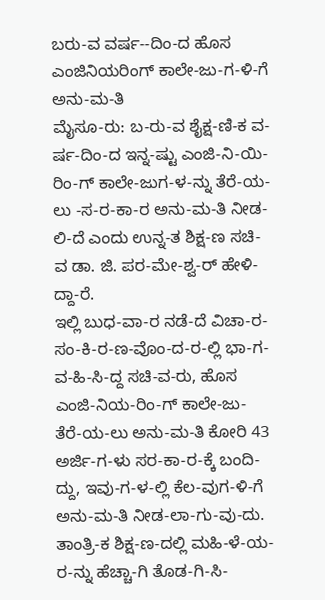ಬರು-ವ ವರ್ಷ--ದಿಂ-ದ ಹೊಸ ಎಂಜಿನಿಯರಿಂಗ್ ಕಾಲೇ-ಜು-ಗ-ಳಿ-ಗೆ ಅನು-ಮ-ತಿ
ಮೈಸೂ-ರು: ಬ-ರು-ವ ಶೈಕ್ಷ-ಣಿ-ಕ ವ-ರ್ಷ-ದಿಂ-ದ ಇನ್ನ-ಷ್ಟು ಎಂಜಿ-ನಿ-ಯಿ-ರಿಂ-ಗ್ ಕಾಲೇ-ಜುಗ-ಳ-ನ್ನು ತೆರೆ-ಯ-ಲು -ಸ-ರ-ಕಾ-ರ ಅನು-ಮ-ತಿ ನೀಡ-ಲಿ-ದೆ ಎಂದು ಉನ್ನ-ತ ಶಿಕ್ಷ-ಣ ಸಚಿ-ವ ಡಾ. ಜಿ. ಪರ-ಮೇ-ಶ್ವ-ರ್ ಹೇಳಿ-ದ್ದಾ-ರೆ.
ಇಲ್ಲಿ ಬುಧ-ವಾ-ರ ನಡೆ-ದೆ ವಿಚಾ-ರ-ಸಂ-ಕಿ-ರ-ಣ-ವೊಂ-ದ-ರ-ಲ್ಲಿ ಭಾ-ಗ-ವ-ಹಿ-ಸಿ-ದ್ದ ಸಚಿ-ವ-ರು, ಹೊಸ ಎಂಜಿ-ನಿಯ-ರಿಂ-ಗ್ ಕಾಲೇ-ಜು- ತೆರೆ-ಯ-ಲು ಅನು-ಮ-ತಿ ಕೋರಿ 43 ಅರ್ಜಿ-ಗ-ಳು ಸರ-ಕಾ-ರ-ಕ್ಕೆ ಬಂದಿ-ದ್ದು, ಇವು-ಗ-ಳ-ಲ್ಲಿ ಕೆಲ-ವುಗ-ಳಿ-ಗೆ ಅನು-ಮ-ತಿ ನೀಡ-ಲಾ-ಗು-ವು-ದು. ತಾಂತ್ರಿ-ಕ ಶಿಕ್ಷ-ಣ-ದಲ್ಲಿ ಮಹಿ-ಳೆ-ಯ-ರ-ನ್ನು ಹೆಚ್ಚಾ-ಗಿ ತೊಡ-ಗಿ-ಸಿ-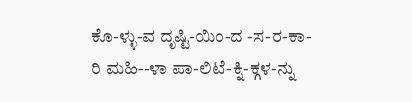ಕೊ-ಳ್ಳು-ವ ದೃಷ್ಟಿ-ಯಿಂ-ದ -ಸ-ರ-ಕಾ-ರಿ ಮಹಿ--ಳಾ ಪಾ-ಲಿಟೆ-ಕ್ನಿ-ಕ್ಗಳ-ನ್ನು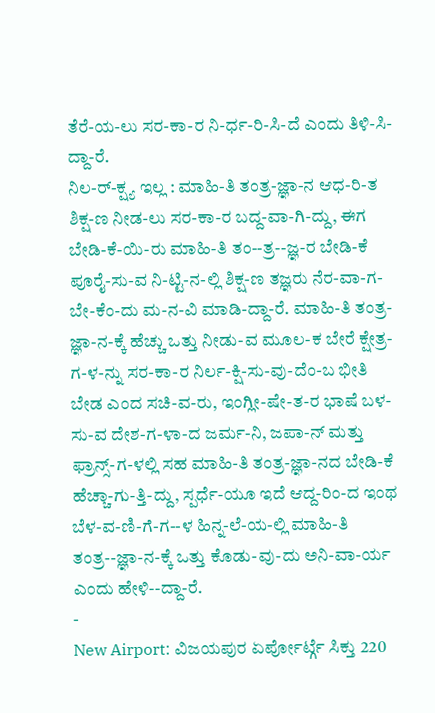ತೆರೆ-ಯ-ಲು ಸರ-ಕಾ-ರ ನಿ-ರ್ಧ-ರಿ-ಸಿ-ದೆ ಎಂದು ತಿಳಿ-ಸಿ-ದ್ದಾ-ರೆ.
ನಿಲ-ರ್-ಕ್ಷ್ಯ ಇಲ್ಲ : ಮಾಹಿ-ತಿ ತಂತ್ರ-ಜ್ಞಾ-ನ ಆಧ-ರಿ-ತ ಶಿಕ್ಷ-ಣ ನೀಡ-ಲು ಸರ-ಕಾ-ರ ಬದ್ದ-ವಾ-ಗಿ-ದ್ದು, ಈಗ ಬೇಡಿ-ಕೆ-ಯಿ-ರು ಮಾಹಿ-ತಿ ತಂ--ತ್ರ--ಜ್ಞ-ರ ಬೇಡಿ-ಕೆ ಪೂರೈ-ಸು-ವ ನಿ-ಟ್ಟಿ-ನ-ಲ್ಲಿ ಶಿಕ್ಷ-ಣ ತಜ್ಞರು ನೆರ-ವಾ-ಗ-ಬೇ-ಕೆಂ-ದು ಮ-ನ-ವಿ ಮಾಡಿ-ದ್ದಾ-ರೆ. ಮಾಹಿ-ತಿ ತಂತ್ರ-ಜ್ಞಾ-ನ-ಕ್ಕೆ ಹೆಚ್ಚು ಒತ್ತು ನೀಡು-ವ ಮೂಲ-ಕ ಬೇರೆ ಕ್ಷೇತ್ರ-ಗ-ಳ-ನ್ನು ಸರ-ಕಾ-ರ ನಿರ್ಲ-ಕ್ಷಿ-ಸು-ವು-ದೆಂ-ಬ ಭೀತಿ ಬೇಡ ಎಂದ ಸಚಿ-ವ-ರು, ಇಂಗ್ಲೀ-ಷೇ-ತ-ರ ಭಾಷೆ ಬಳ-ಸು-ವ ದೇಶ-ಗ-ಳಾ-ದ ಜರ್ಮ-ನಿ, ಜಪಾ-ನ್ ಮತ್ತು ಫ್ರಾನ್ಸ್-ಗ-ಳಲ್ಲಿ ಸಹ ಮಾಹಿ-ತಿ ತಂತ್ರ-ಜ್ಞಾ-ನದ ಬೇಡಿ-ಕೆ ಹೆಚ್ಚಾ-ಗು-ತ್ತಿ-ದ್ದು, ಸ್ಪರ್ಧೆ-ಯೂ ಇದೆ ಆದ್ದ-ರಿಂ-ದ ಇಂಥ ಬೆಳ-ವ-ಣಿ-ಗೆ-ಗ--ಳ ಹಿನ್ನ-ಲೆ-ಯ-ಲ್ಲಿ ಮಾಹಿ-ತಿ ತಂತ್ರ--ಜ್ಞಾ-ನ-ಕ್ಕೆ ಒತ್ತು ಕೊಡು-ವು-ದು ಅನಿ-ವಾ-ರ್ಯ ಎಂದು ಹೇಳಿ--ದ್ದಾ-ರೆ.
-
New Airport: ವಿಜಯಪುರ ಏರ್ಪೋರ್ಟ್ಗೆ ಸಿಕ್ತು 220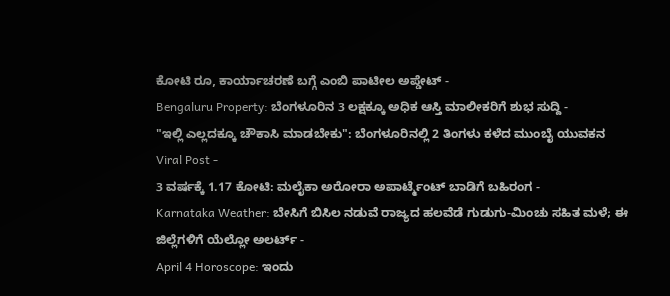ಕೋಟಿ ರೂ, ಕಾರ್ಯಾಚರಣೆ ಬಗ್ಗೆ ಎಂಬಿ ಪಾಟೀಲ ಅಪ್ಡೇಟ್ -
Bengaluru Property: ಬೆಂಗಳೂರಿನ 3 ಲಕ್ಷಕ್ಕೂ ಅಧಿಕ ಆಸ್ತಿ ಮಾಲೀಕರಿಗೆ ಶುಭ ಸುದ್ದಿ -
"ಇಲ್ಲಿ ಎಲ್ಲದಕ್ಕೂ ಚೌಕಾಸಿ ಮಾಡಬೇಕು": ಬೆಂಗಳೂರಿನಲ್ಲಿ 2 ತಿಂಗಳು ಕಳೆದ ಮುಂಬೈ ಯುವಕನ Viral Post -
3 ವರ್ಷಕ್ಕೆ 1.17 ಕೋಟಿ: ಮಲೈಕಾ ಅರೋರಾ ಅಪಾರ್ಟ್ಮೆಂಟ್ ಬಾಡಿಗೆ ಬಹಿರಂಗ -
Karnataka Weather: ಬೇಸಿಗೆ ಬಿಸಿಲ ನಡುವೆ ರಾಜ್ಯದ ಹಲವೆಡೆ ಗುಡುಗು-ಮಿಂಚು ಸಹಿತ ಮಳೆ; ಈ ಜಿಲ್ಲೆಗಳಿಗೆ ಯೆಲ್ಲೋ ಅಲರ್ಟ್ -
April 4 Horoscope: ಇಂದು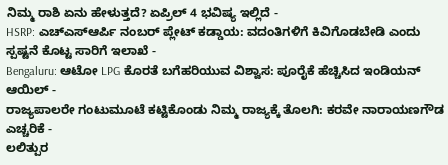ನಿಮ್ಮ ರಾಶಿ ಏನು ಹೇಳುತ್ತದೆ? ಏಪ್ರಿಲ್ 4 ಭವಿಷ್ಯ ಇಲ್ಲಿದೆ -
HSRP: ಎಚ್ಎಸ್ಆರ್ಪಿ ನಂಬರ್ ಪ್ಲೇಟ್ ಕಡ್ಡಾಯ: ವದಂತಿಗಳಿಗೆ ಕಿವಿಗೊಡಬೇಡಿ ಎಂದು ಸ್ಪಷ್ಟನೆ ಕೊಟ್ಟ ಸಾರಿಗೆ ಇಲಾಖೆ -
Bengaluru: ಆಟೋ LPG ಕೊರತೆ ಬಗೆಹರಿಯುವ ವಿಶ್ವಾಸ: ಪೂರೈಕೆ ಹೆಚ್ಚಿಸಿದ ಇಂಡಿಯನ್ ಆಯಿಲ್ -
ರಾಜ್ಯಪಾಲರೇ ಗಂಟುಮೂಟೆ ಕಟ್ಟಿಕೊಂಡು ನಿಮ್ಮ ರಾಜ್ಯಕ್ಕೆ ತೊಲಗಿ: ಕರವೇ ನಾರಾಯಣಗೌಡ ಎಚ್ಚರಿಕೆ -
ಲಲಿತ್ಪುರ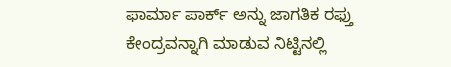ಫಾರ್ಮಾ ಪಾರ್ಕ್ ಅನ್ನು ಜಾಗತಿಕ ರಫ್ತು ಕೇಂದ್ರವನ್ನಾಗಿ ಮಾಡುವ ನಿಟ್ಟಿನಲ್ಲಿ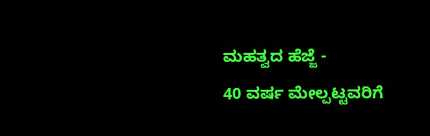ಮಹತ್ವದ ಹೆಜ್ಜೆ -
40 ವರ್ಷ ಮೇಲ್ಪಟ್ಟವರಿಗೆ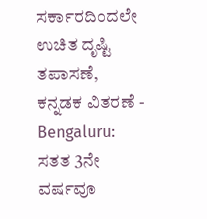ಸರ್ಕಾರದಿಂದಲೇ ಉಚಿತ ದೃಷ್ಟಿ ತಪಾಸಣೆ, ಕನ್ನಡಕ ವಿತರಣೆ -
Bengaluru: ಸತತ 3ನೇ ವರ್ಷವೂ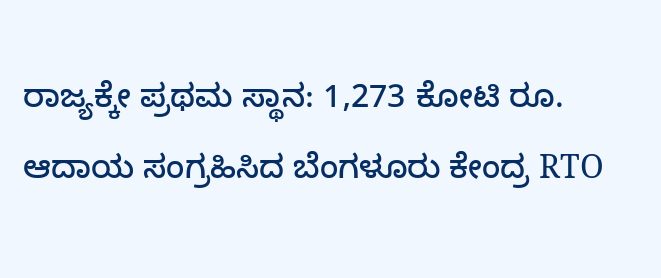ರಾಜ್ಯಕ್ಕೇ ಪ್ರಥಮ ಸ್ಥಾನ: 1,273 ಕೋಟಿ ರೂ. ಆದಾಯ ಸಂಗ್ರಹಿಸಿದ ಬೆಂಗಳೂರು ಕೇಂದ್ರ RTO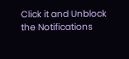Click it and Unblock the Notifications